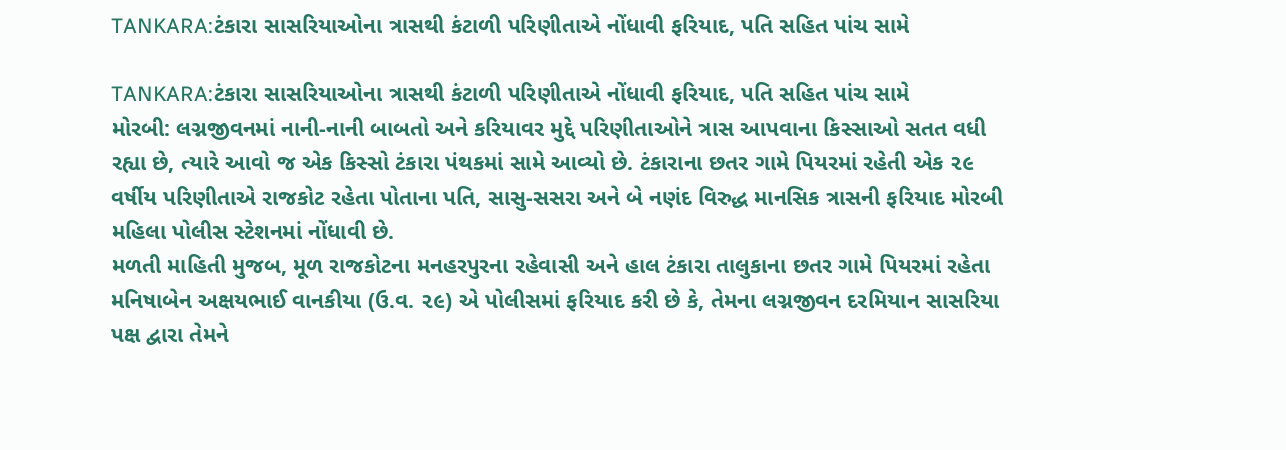TANKARA:ટંકારા સાસરિયાઓના ત્રાસથી કંટાળી પરિણીતાએ નોંધાવી ફરિયાદ, પતિ સહિત પાંચ સામે

TANKARA:ટંકારા સાસરિયાઓના ત્રાસથી કંટાળી પરિણીતાએ નોંધાવી ફરિયાદ, પતિ સહિત પાંચ સામે
મોરબી: લગ્નજીવનમાં નાની-નાની બાબતો અને કરિયાવર મુદ્દે પરિણીતાઓને ત્રાસ આપવાના કિસ્સાઓ સતત વધી રહ્યા છે, ત્યારે આવો જ એક કિસ્સો ટંકારા પંથકમાં સામે આવ્યો છે. ટંકારાના છતર ગામે પિયરમાં રહેતી એક ૨૯ વર્ષીય પરિણીતાએ રાજકોટ રહેતા પોતાના પતિ, સાસુ-સસરા અને બે નણંદ વિરુદ્ધ માનસિક ત્રાસની ફરિયાદ મોરબી મહિલા પોલીસ સ્ટેશનમાં નોંધાવી છે.
મળતી માહિતી મુજબ, મૂળ રાજકોટના મનહરપુરના રહેવાસી અને હાલ ટંકારા તાલુકાના છતર ગામે પિયરમાં રહેતા મનિષાબેન અક્ષયભાઈ વાનકીયા (ઉ.વ. ૨૯) એ પોલીસમાં ફરિયાદ કરી છે કે, તેમના લગ્નજીવન દરમિયાન સાસરિયા પક્ષ દ્વારા તેમને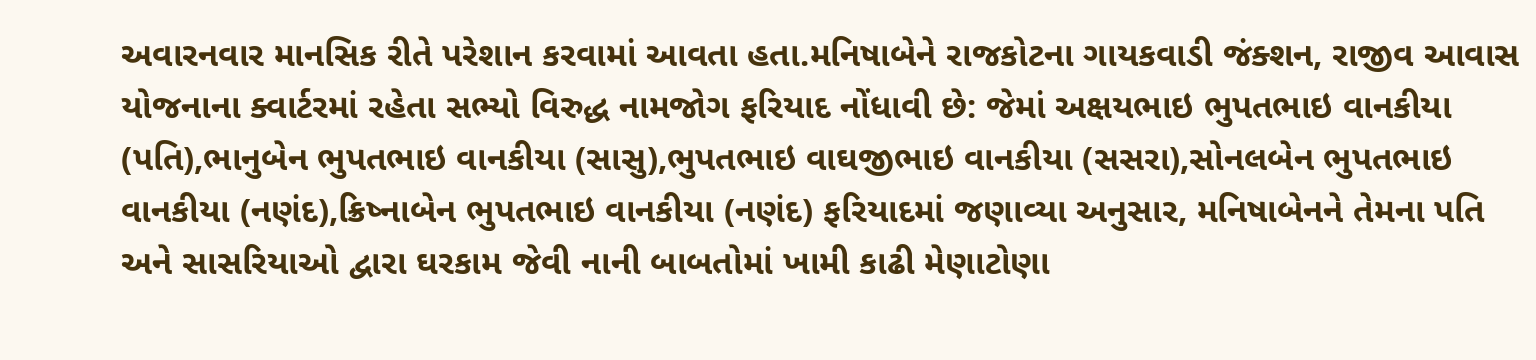અવારનવાર માનસિક રીતે પરેશાન કરવામાં આવતા હતા.મનિષાબેને રાજકોટના ગાયકવાડી જંક્શન, રાજીવ આવાસ યોજનાના ક્વાર્ટરમાં રહેતા સભ્યો વિરુદ્ધ નામજોગ ફરિયાદ નોંધાવી છે: જેમાં અક્ષયભાઇ ભુપતભાઇ વાનકીયા (પતિ),ભાનુબેન ભુપતભાઇ વાનકીયા (સાસુ),ભુપતભાઇ વાઘજીભાઇ વાનકીયા (સસરા),સોનલબેન ભુપતભાઇ વાનકીયા (નણંદ),ક્રિષ્નાબેન ભુપતભાઇ વાનકીયા (નણંદ) ફરિયાદમાં જણાવ્યા અનુસાર, મનિષાબેનને તેમના પતિ અને સાસરિયાઓ દ્વારા ઘરકામ જેવી નાની બાબતોમાં ખામી કાઢી મેણાટોણા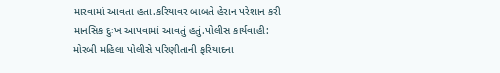મારવામાં આવતા હતા.કરિયાવર બાબતે હેરાન પરેશાન કરી માનસિક દુઃખ આપવામાં આવતું હતું.પોલીસ કાર્યવાહી: મોરબી મહિલા પોલીસે પરિણીતાની ફરિયાદના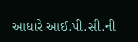આધારે આઈ.પી.સી.ની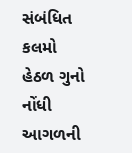સંબંધિત કલમો હેઠળ ગુનો નોંધી આગળની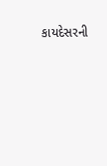કાયદેસરની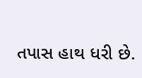તપાસ હાથ ધરી છે.